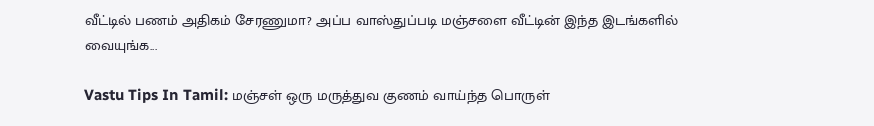வீட்டில் பணம் அதிகம் சேரணுமா? அப்ப வாஸ்துப்படி மஞ்சளை வீட்டின் இந்த இடங்களில் வையுங்க...

Vastu Tips In Tamil: மஞ்சள் ஒரு மருத்துவ குணம் வாய்ந்த பொருள்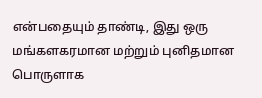என்பதையும் தாண்டி, இது ஒரு மங்களகரமான மற்றும் புனிதமான பொருளாக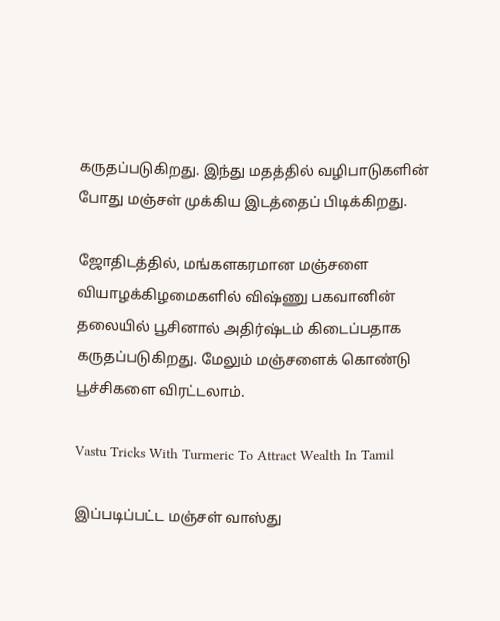கருதப்படுகிறது. இந்து மதத்தில் வழிபாடுகளின் போது மஞ்சள் முக்கிய இடத்தைப் பிடிக்கிறது.

ஜோதிடத்தில், மங்களகரமான மஞ்சளை வியாழக்கிழமைகளில் விஷ்ணு பகவானின் தலையில் பூசினால் அதிர்ஷ்டம் கிடைப்பதாக கருதப்படுகிறது. மேலும் மஞ்சளைக் கொண்டு பூச்சிகளை விரட்டலாம்.

Vastu Tricks With Turmeric To Attract Wealth In Tamil

இப்படிப்பட்ட மஞ்சள் வாஸ்து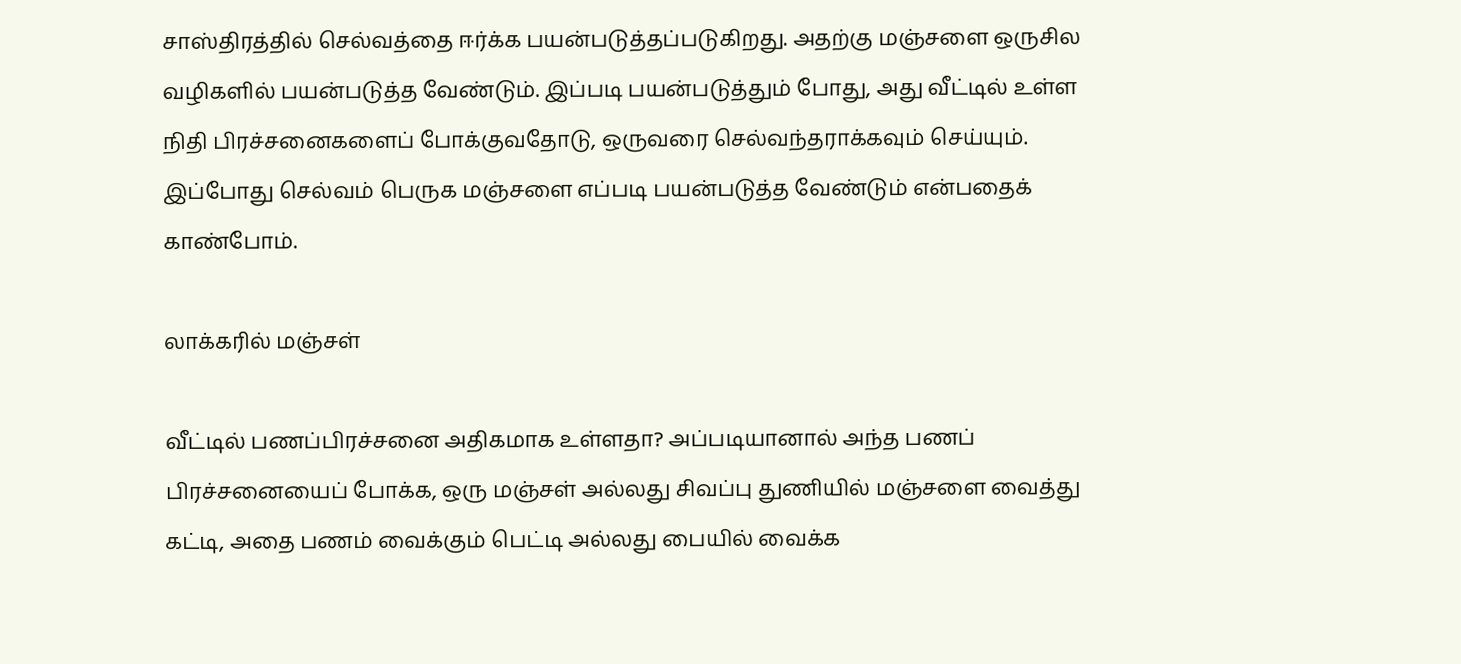சாஸ்திரத்தில் செல்வத்தை ஈர்க்க பயன்படுத்தப்படுகிறது. அதற்கு மஞ்சளை ஒருசில வழிகளில் பயன்படுத்த வேண்டும். இப்படி பயன்படுத்தும் போது, அது வீட்டில் உள்ள நிதி பிரச்சனைகளைப் போக்குவதோடு, ஒருவரை செல்வந்தராக்கவும் செய்யும். இப்போது செல்வம் பெருக மஞ்சளை எப்படி பயன்படுத்த வேண்டும் என்பதைக் காண்போம்.

லாக்கரில் மஞ்சள்

வீட்டில் பணப்பிரச்சனை அதிகமாக உள்ளதா? அப்படியானால் அந்த பணப் பிரச்சனையைப் போக்க, ஒரு மஞ்சள் அல்லது சிவப்பு துணியில் மஞ்சளை வைத்து கட்டி, அதை பணம் வைக்கும் பெட்டி அல்லது பையில் வைக்க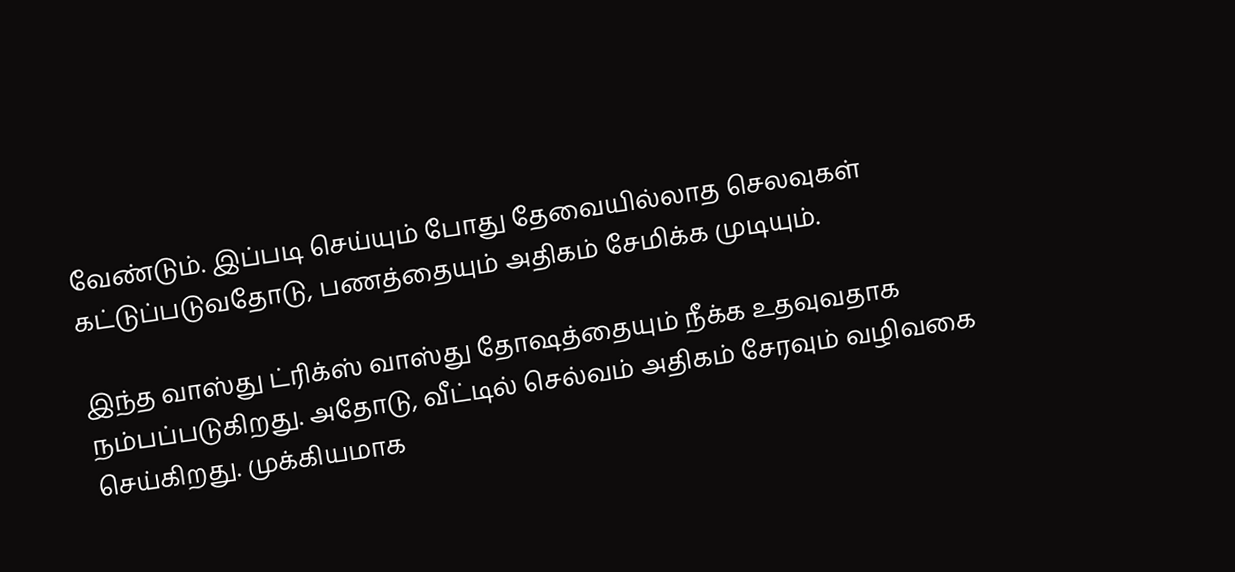வேண்டும். இப்படி செய்யும் போது தேவையில்லாத செலவுகள் கட்டுப்படுவதோடு, பணத்தையும் அதிகம் சேமிக்க முடியும்.

இந்த வாஸ்து ட்ரிக்ஸ் வாஸ்து தோஷத்தையும் நீக்க உதவுவதாக நம்பப்படுகிறது. அதோடு, வீட்டில் செல்வம் அதிகம் சேரவும் வழிவகை செய்கிறது. முக்கியமாக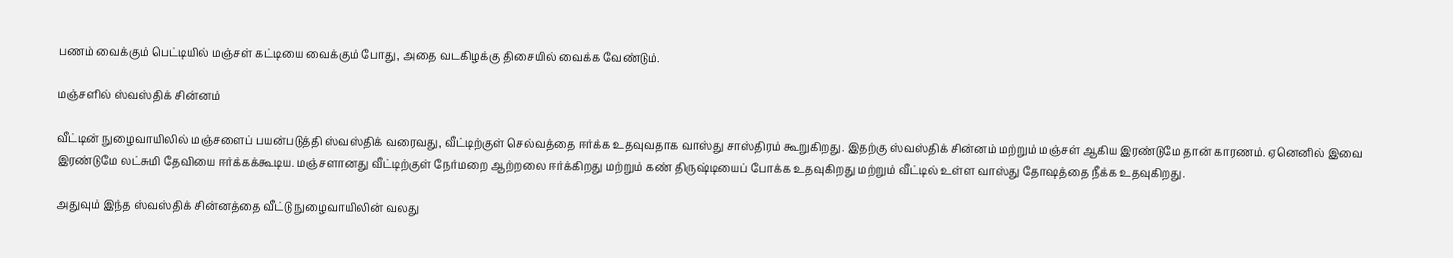பணம் வைக்கும் பெட்டியில் மஞ்சள் கட்டியை வைக்கும் போது, அதை வடகிழக்கு திசையில் வைக்க வேண்டும்.

மஞ்சளில் ஸ்வஸ்திக் சின்னம்

வீட்டின் நுழைவாயிலில் மஞ்சளைப் பயன்படுத்தி ஸ்வஸ்திக் வரைவது, வீட்டிற்குள் செல்வத்தை ஈர்க்க உதவுவதாக வாஸ்து சாஸ்திரம் கூறுகிறது. இதற்கு ஸ்வஸ்திக் சின்னம் மற்றும் மஞ்சள் ஆகிய இரண்டுமே தான் காரணம். ஏனெனில் இவை இரண்டுமே லட்சுமி தேவியை ஈர்க்கக்கூடிய. மஞ்சளானது வீட்டிற்குள் நேர்மறை ஆற்றலை ஈர்க்கிறது மற்றும் கண் திருஷ்டியைப் போக்க உதவுகிறது மற்றும் வீட்டில் உள்ள வாஸ்து தோஷத்தை நீக்க உதவுகிறது.

அதுவும் இந்த ஸ்வஸ்திக் சின்னத்தை வீட்டு நுழைவாயிலின் வலது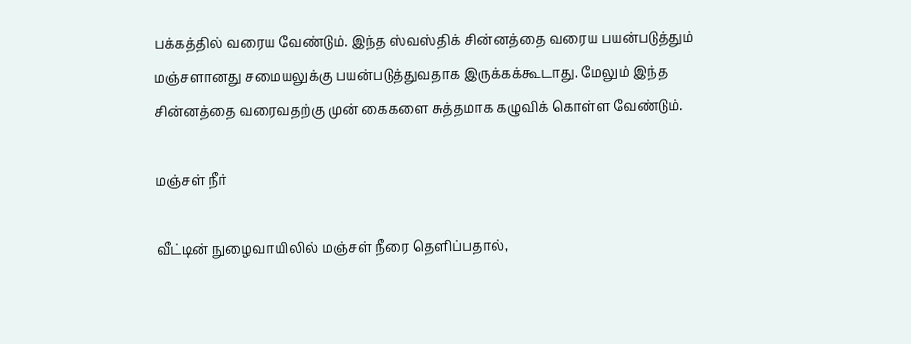பக்கத்தில் வரைய வேண்டும். இந்த ஸ்வஸ்திக் சின்னத்தை வரைய பயன்படுத்தும் மஞ்சளானது சமையலுக்கு பயன்படுத்துவதாக இருக்கக்கூடாது. மேலும் இந்த சின்னத்தை வரைவதற்கு முன் கைகளை சுத்தமாக கழுவிக் கொள்ள வேண்டும்.

மஞ்சள் நீர்

வீட்டின் நுழைவாயிலில் மஞ்சள் நீரை தெளிப்பதால்,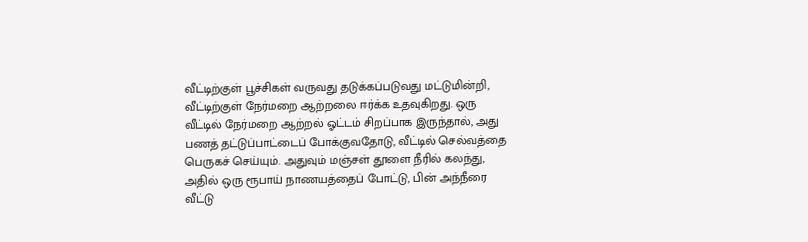வீட்டிற்குள் பூச்சிகள் வருவது தடுக்கப்படுவது மட்டுமின்றி, வீட்டிற்குள் நேர்மறை ஆற்றலை ஈர்க்க உதவுகிறது. ஒரு வீட்டில் நேர்மறை ஆற்றல் ஓட்டம் சிறப்பாக இருந்தால், அது பணத் தட்டுப்பாட்டைப் போக்குவதோடு, வீட்டில் செல்வத்தை பெருகச் செய்யும். அதுவும் மஞ்சள் தூளை நீரில் கலந்து, அதில் ஒரு ரூபாய் நாணயத்தைப் போட்டு, பின் அந்நீரை வீட்டு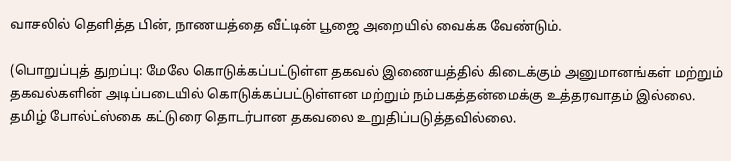வாசலில் தெளித்த பின், நாணயத்தை வீட்டின் பூஜை அறையில் வைக்க வேண்டும்.

(பொறுப்புத் துறப்பு: மேலே கொடுக்கப்பட்டுள்ள தகவல் இணையத்தில் கிடைக்கும் அனுமானங்கள் மற்றும் தகவல்களின் அடிப்படையில் கொடுக்கப்பட்டுள்ளன மற்றும் நம்பகத்தன்மைக்கு உத்தரவாதம் இல்லை. தமிழ் போல்ட்ஸ்கை கட்டுரை தொடர்பான தகவலை உறுதிப்படுத்தவில்லை.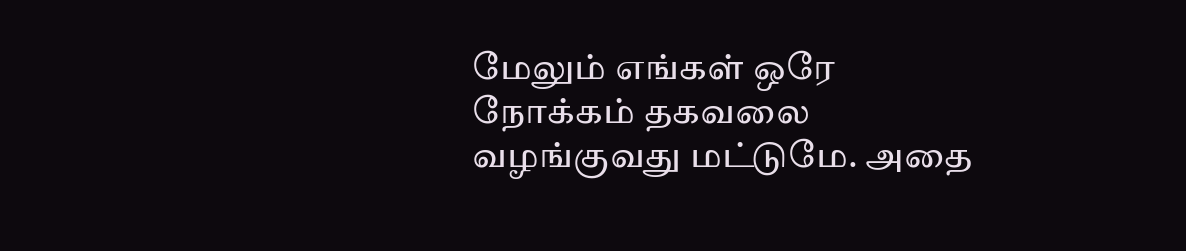மேலும் எங்கள் ஒரே நோக்கம் தகவலை வழங்குவது மட்டுமே. அதை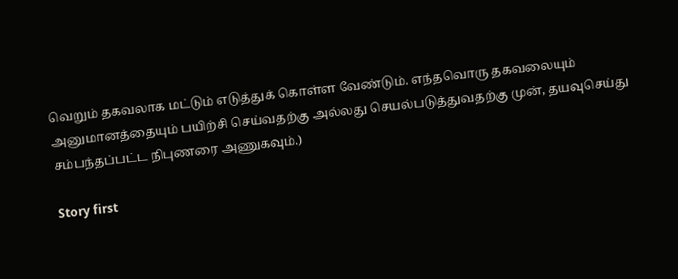வெறும் தகவலாக மட்டும் எடுத்துக் கொள்ள வேண்டும். எந்தவொரு தகவலையும் அனுமானத்தையும் பயிற்சி செய்வதற்கு அல்லது செயல்படுத்துவதற்கு முன், தயவுசெய்து சம்பந்தப்பட்ட நிபுணரை அணுகவும்.)

Story first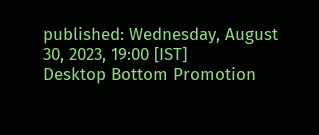published: Wednesday, August 30, 2023, 19:00 [IST]
Desktop Bottom Promotion